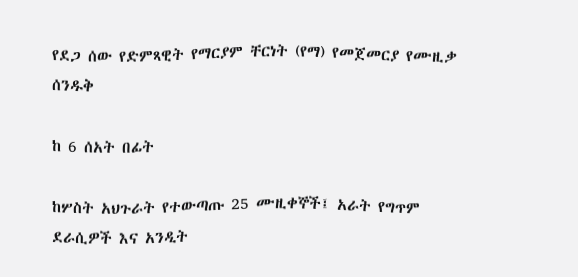የደጋ ሰው የድምጻዊት የማርያም ቸርነት (የማ) የመጀመርያ የሙዚቃ ሰንዱቅ

ከ 6 ሰአት በፊት

ከሦስት አህጉራት የተውጣጡ 25 ሙዚቀኞች፤ አራት የግጥም ደራሲዎች እና አንዲት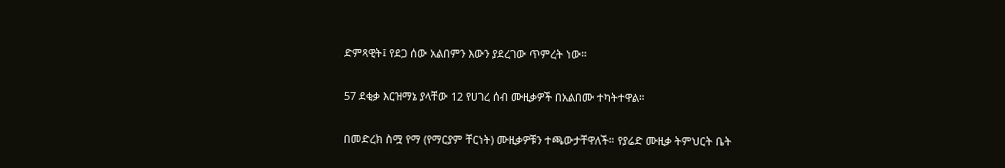ድምጻዊት፤ የደጋ ሰው አልበምን እውን ያደረገው ጥምረት ነው።

57 ደቂቃ እርዝማኔ ያላቸው 12 የሀገረ ሰብ ሙዚቃዎች በአልበሙ ተካትተዋል።

በመድረክ ስሟ የማ (የማርያም ቸርነት) ሙዚቃዎቹን ተጫውታቸዋለች። የያሬድ ሙዚቃ ትምህርት ቤት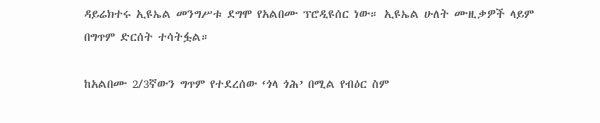ዳይሬክተሩ ኢዩኤል መንግሥቱ ደግሞ የአልበሙ ፕሮዲዩሰር ነው። ኢዩኤል ሁለት ሙዚቃዎች ላይም በግጥም ድርሰት ተሳትፏል።

ከአልበሙ 2/3ኛውን ግጥም የተደረሰው ‘ጎላ ጎሕ’ በሚል የብዕር ስም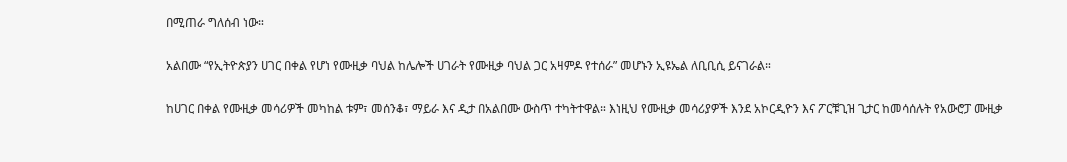በሚጠራ ግለሰብ ነው።

አልበሙ “የኢትዮጵያን ሀገር በቀል የሆነ የሙዚቃ ባህል ከሌሎች ሀገራት የሙዚቃ ባህል ጋር አዛምዶ የተሰራ” መሆኑን ኢዩኤል ለቢቢሲ ይናገራል።

ከሀገር በቀል የሙዚቃ መሳሪዎች መካከል ቱም፣ መሰንቆ፣ ማይራ እና ዲታ በአልበሙ ውስጥ ተካትተዋል። እነዚህ የሙዚቃ መሳሪያዎች እንደ አኮርዲዮን እና ፖርቹጊዝ ጊታር ከመሳሰሉት የአውሮፓ ሙዚቃ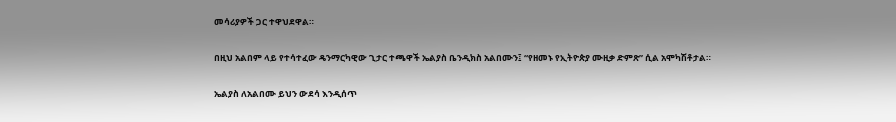መሳሪያዎች ጋር ተዋህደዋል።

በዚህ አልበም ላይ የተሳተፈው ዴንማርካዊው ጊታር ተጫዋች ኤልያስ ቤንዲክስ አልበሙን፤ “የዘመኑ የኢትዮጵያ ሙዚቃ ድምጽ” ሲል አሞካሽቶታል።

ኤልያስ ለአልበሙ ይህን ውደሳ እንዲሰጥ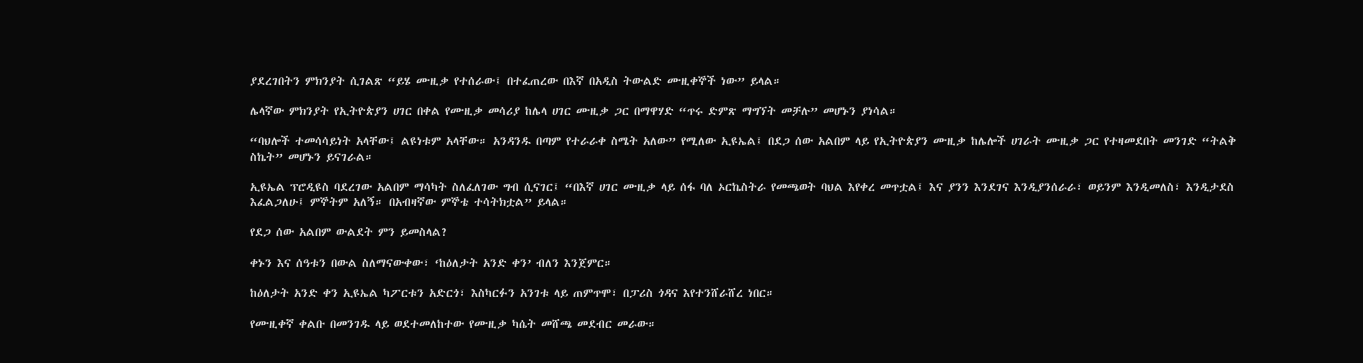ያደረገበትን ምክንያት ሲገልጽ “ይሄ ሙዚቃ የተሰራው፤ በተፈጠረው በእኛ በአዲስ ትውልድ ሙዚቀኞች ነው” ይላል።

ሌላኛው ምክንያት የኢትዮጵያን ሀገር በቀል የሙዚቃ መሳሪያ ከሌላ ሀገር ሙዚቃ ጋር በማዋሃድ “ጥሩ ድምጽ ማግኘት መቻሉ” መሆኑን ያነሳል።

“ባህሎች ተመሳሳይነት አላቸው፤ ልዩነቱም አላቸው። አንዳንዱ በጣም የተራራቀ ስሜት አለው” የሚለው ኢዩኤል፤ በደጋ ሰው አልበም ላይ የኢትዮጵያን ሙዚቃ ከሌሎች ሀገራት ሙዚቃ ጋር የተዛመደበት መንገድ “ትልቅ ስኬት” መሆኑን ይናገራል።

ኢዩኤል ፕሮዲዩስ ባደረገው አልበም ማሳካት ስለፈለገው ግብ ሲናገር፤ “በእኛ ሀገር ሙዚቃ ላይ ሰፋ ባለ ኦርኬስትራ የመጫወት ባህል እየቀረ መጥቷል፤ እና ያንን እንደገና እንዲያንሰራራ፣ ወይንም እንዲመለስ፣ እንዲታደስ እፈልጋለሁ፤ ምኞትም አለኝ። በአብዛኛው ምኞቴ ተሳትክቷል” ይላል።

የደጋ ሰው አልበም ውልደት ምን ይመስላል?

ቀኑን እና ሰዓቱን በውል ስለማናውቀው፣ ‘ከዕለታት አንድ ቀን’ ብለን እንጀምር።

ከዕለታት አንድ ቀን ኢዩኤል ካፖርቱን አድርጎ፣ እስካርፉን አንገቱ ላይ ጠምጥሞ፣ በፓሪስ ጎዳና እየተንሸራሸረ ነበር።

የሙዚቀኛ ቀልቡ በመንገዱ ላይ ወደተመለከተው የሙዚቃ ካሴት መሸጫ መደብር መራው።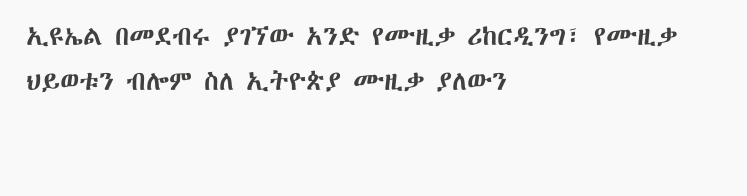ኢዩኤል በመደብሩ ያገኘው አንድ የሙዚቃ ሪከርዲንግ፣ የሙዚቃ ህይወቱን ብሎም ስለ ኢትዮጵያ ሙዚቃ ያለውን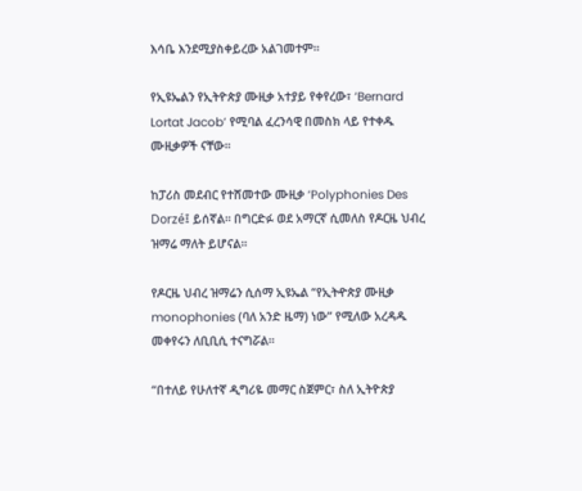እሳቤ እንደሚያስቀይረው አልገመተም።

የኢዩኤልን የኢትዮጵያ ሙዚቃ አተያይ የቀየረው፣ ‘Bernard Lortat Jacob’ የሚባል ፈረንሳዊ በመስክ ላይ የተቀዱ ሙዚቃዎች ናቸው።

ከፓሪስ መደብር የተሸመተው ሙዚቃ ‘Polyphonies Des Dorzé፤ ይሰኛል። በግርድፉ ወደ አማርኛ ሲመለስ የዶርዜ ህብረ ዝማሬ ማለት ይሆናል።

የዶርዜ ህብረ ዝማሬን ሲሰማ ኢዩኤል “የኢትዯጵያ ሙዚቃ monophonies (ባለ አንድ ዜማ) ነው” የሚለው አረዳዱ መቀየሩን ለቢቢሲ ተናግሯል።

“በተለይ የሁለተኛ ዲግሪዬ መማር ስጀምር፣ ስለ ኢትዮጵያ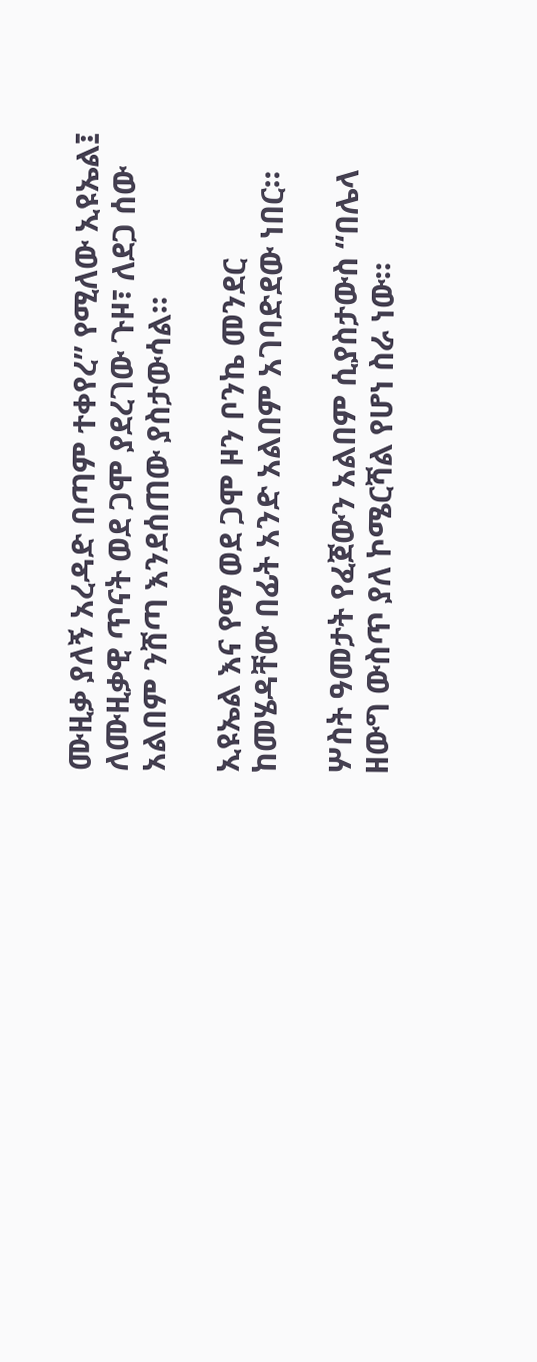ሙዚቃ ያለኝ አረዳድ በጣም ተቀየረ” የሚለው ኢዩኤል፤ ለሙዚቃዊ ጥናት ወደ ጋሞ ያደረገው ጉዞ፣ ለደጋ ሰው አልበም ንሸጣ እንደሰጠው ያስታውሳል።

ኢዩኤል እና የማ ወደ ጋሞ ዞን ቦንኬ መንደር ከመሄዳቸው በፊት አንድ አልበም አገባድደው ነበር።

ሦስት ዓመታት የፈጀውን አልበም ሲያስታውስ “በሌላ ዘውግ ውስጥ ያለ ኮሜርሻል የሆነ ስራ ነው።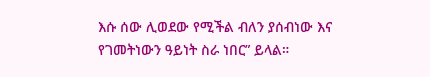እሱ ሰው ሊወደው የሚችል ብለን ያሰብነው እና የገመትነውን ዓይነት ስራ ነበር” ይላል።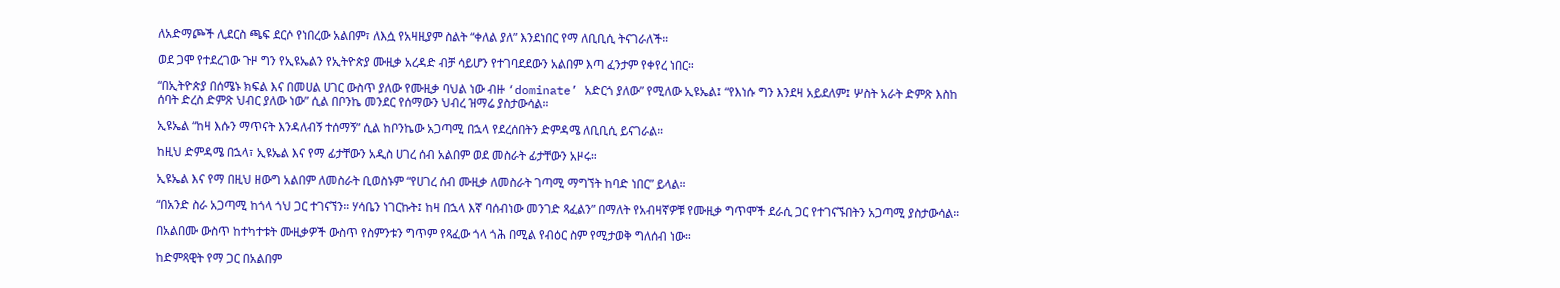ለአድማጮች ሊደርስ ጫፍ ደርሶ የነበረው አልበም፣ ለእሷ የአዛዚያም ስልት “ቀለል ያለ” እንደነበር የማ ለቢቢሲ ትናገራለች።

ወደ ጋሞ የተደረገው ጉዞ ግን የኢዩኤልን የኢትዮጵያ ሙዚቃ አረዳድ ብቻ ሳይሆን የተገባደደውን አልበም እጣ ፈንታም የቀየረ ነበር።

“በኢትዮጵያ በሰሜኑ ክፍል እና በመሀል ሀገር ውስጥ ያለው የሙዚቃ ባህል ነው ብዙ ‘dominate’ አድርጎ ያለው” የሚለው ኢዩኤል፤ “የእነሱ ግን እንደዛ አይደለም፤ ሦስት አራት ድምጽ እስከ ሰባት ድረስ ድምጽ ህብር ያለው ነው” ሲል በቦንኬ መንደር የሰማውን ህብረ ዝማሬ ያስታውሳል።

ኢዩኤል “ከዛ እሱን ማጥናት እንዳለብኝ ተሰማኝ” ሲል ከቦንኬው አጋጣሚ በኋላ የደረሰበትን ድምዳሜ ለቢቢሲ ይናገራል።

ከዚህ ድምዳሜ በኋላ፣ ኢዩኤል እና የማ ፊታቸውን አዲስ ሀገረ ሰብ አልበም ወደ መስራት ፊታቸውን አዞሩ።

ኢዩኤል እና የማ በዚህ ዘውግ አልበም ለመስራት ቢወስኑም “የሀገረ ሰብ ሙዚቃ ለመስራት ገጣሚ ማግኘት ከባድ ነበር” ይላል።

“በአንድ ስራ አጋጣሚ ከጎላ ጎህ ጋር ተገናኘን። ሃሳቤን ነገርኩት፤ ከዛ በኋላ እኛ ባሰብነው መንገድ ጻፈልን” በማለት የአብዛኛዎቹ የሙዚቃ ግጥሞች ደራሲ ጋር የተገናኙበትን አጋጣሚ ያስታውሳል።

በአልበሙ ውስጥ ከተካተቱት ሙዚቃዎች ውስጥ የስምንቱን ግጥም የጻፈው ጎላ ጎሕ በሚል የብዕር ስም የሚታወቅ ግለሰብ ነው።

ከድምጻዊት የማ ጋር በአልበም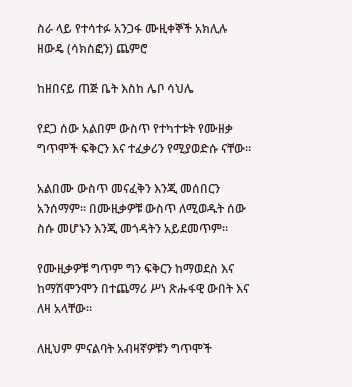ስራ ላይ የተሳተፉ አንጋፋ ሙዚቀኞች አክሊሉ ዘውዴ (ሳክስፎን) ጨምሮ

ከዘበናይ ጠጅ ቤት እስከ ሌቦ ሳህሌ

የደጋ ሰው አልበም ውስጥ የተካተቱት የሙዘቃ ግጥሞች ፍቅርን እና ተፈቃሪን የሚያወድሱ ናቸው።

አልበሙ ውስጥ መናፈቅን እንጂ መሰበርን አንሰማም። በሙዚቃዎቹ ውስጥ ለሚወዱት ሰው ስሱ መሆኑን እንጂ መጎዳትን አይደመጥም።

የሙዚቃዎቹ ግጥም ግን ፍቅርን ከማወደስ እና ከማሽሞንሞን በተጨማሪ ሥነ ጽሑፋዊ ውበት እና ለዛ አላቸው።

ለዚህም ምናልባት አብዛኛዎቹን ግጥሞች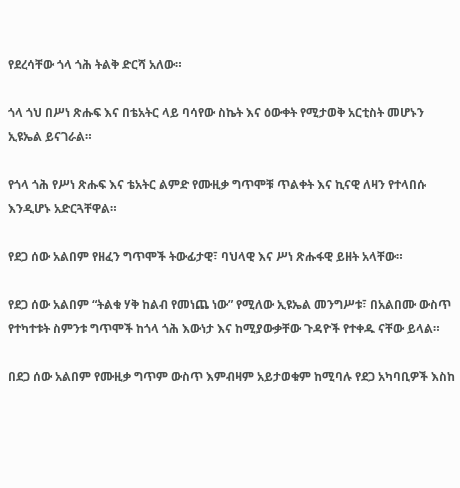የደረሳቸው ጎላ ጎሕ ትልቅ ድርሻ አለው።

ጎላ ጎህ በሥነ ጽሑፍ እና በቴአትር ላይ ባሳየው ስኬት እና ዕውቀት የሚታወቅ አርቲስት መሆኑን ኢዩኤል ይናገራል።

የጎላ ጎሕ የሥነ ጽሑፍ እና ቴአትር ልምድ የሙዚቃ ግጥሞቹ ጥልቀት እና ኪናዊ ለዛን የተላበሱ እንዲሆኑ አድርጓቸዋል።

የደጋ ሰው አልበም የዘፈን ግጥሞች ትውፊታዊ፣ ባህላዊ እና ሥነ ጽሑፋዊ ይዘት አላቸው።

የደጋ ሰው አልበም “ትልቁ ሃቅ ከልብ የመነጨ ነው” የሚለው ኢዩኤል መንግሥቱ፣ በአልበሙ ውስጥ የተካተቱት ስምንቱ ግጥሞች ከጎላ ጎሕ እውነታ እና ከሚያውቃቸው ጉዳዮች የተቀዱ ናቸው ይላል።

በደጋ ሰው አልበም የሙዚቃ ግጥም ውስጥ እምብዛም አይታወቁም ከሚባሉ የደጋ አካባቢዎች እስከ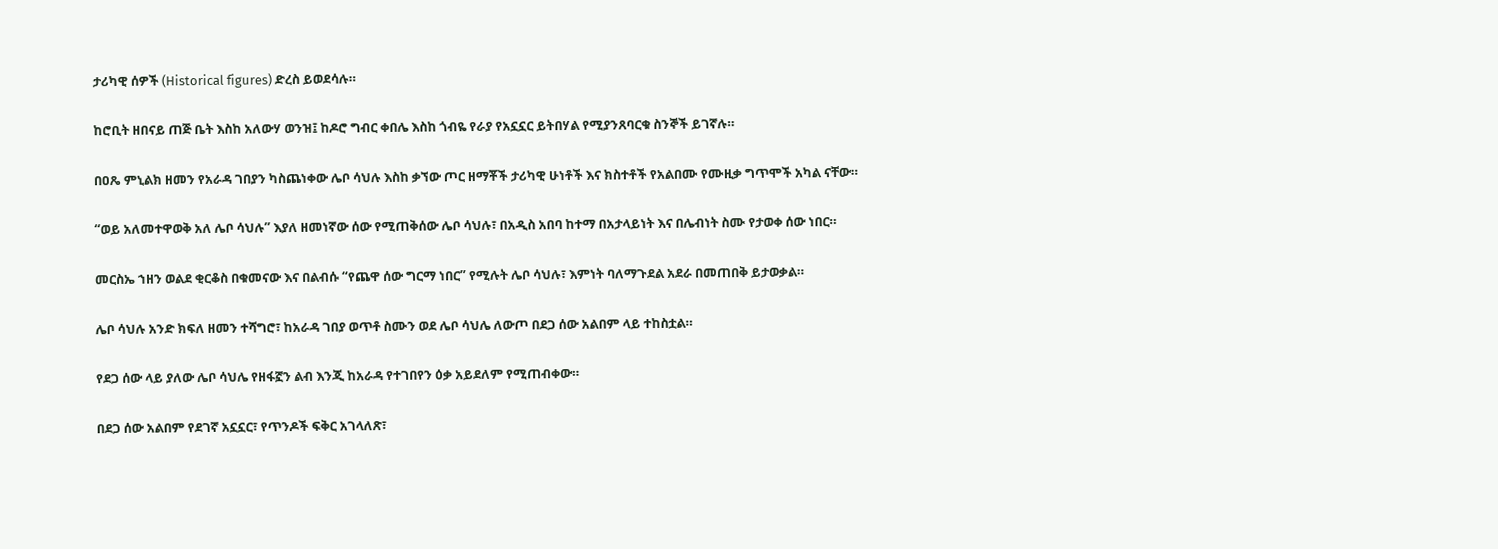ታሪካዊ ሰዎች (Historical figures) ድረስ ይወደሳሉ።

ከሮቢት ዘበናይ ጠጅ ቤት እስከ አለውሃ ወንዝ፤ ከዶሮ ግብር ቀበሌ እስከ ጎብዬ የራያ የአኗኗር ይትበሃል የሚያንጸባርቁ ስንኞች ይገኛሉ።

በዐጼ ምኒልክ ዘመን የአራዳ ገበያን ካስጨነቀው ሌቦ ሳህሉ እስከ ቃኘው ጦር ዘማቾች ታሪካዊ ሁነቶች እና ክስተቶች የአልበሙ የሙዚቃ ግጥሞች አካል ናቸው።

“ወይ አለመተዋወቅ አለ ሌቦ ሳህሉ” እያለ ዘመነኛው ሰው የሚጠቅሰው ሌቦ ሳህሉ፣ በአዲስ አበባ ከተማ በአታላይነት እና በሌብነት ስሙ የታወቀ ሰው ነበር።

መርስኤ ኀዘን ወልደ ቂርቆስ በቁመናው እና በልብሱ “የጨዋ ሰው ግርማ ነበር” የሚሉት ሌቦ ሳህሉ፣ እምነት ባለማጉደል አደራ በመጠበቅ ይታወቃል።

ሌቦ ሳህሉ አንድ ክፍለ ዘመን ተሻግሮ፣ ከአራዳ ገበያ ወጥቶ ስሙን ወደ ሌቦ ሳህሌ ለውጦ በደጋ ሰው አልበም ላይ ተከስቷል።

የደጋ ሰው ላይ ያለው ሌቦ ሳህሌ የዘፋኟን ልብ እንጂ ከአራዳ የተገበየን ዕቃ አይደለም የሚጠብቀው።

በደጋ ሰው አልበም የደገኛ አኗኗር፣ የጥንዶች ፍቅር አገላለጽ፣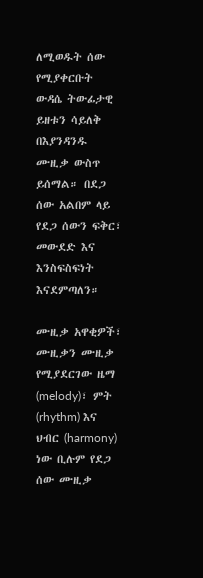ለሚወዱት ሰው የሚያቀርቡት ውዳሴ ትውፊታዊ ይዘቱን ሳይለቅ በእያንዳንዱ ሙዚቃ ውስጥ ይሰማል። በደጋ ሰው አልበም ላይ የደጋ ሰውን ፍቅር፣ መውደድ እና እንስፍስፍነት እናደምጣለን።

ሙዚቃ አዋቂዎች፣ ሙዚቃን ሙዚቃ የሚያደርገው ዜማ (melody)፣ ምት (rhythm) እና ህብር (harmony) ነው ቢሉም የደጋ ሰው ሙዚቃ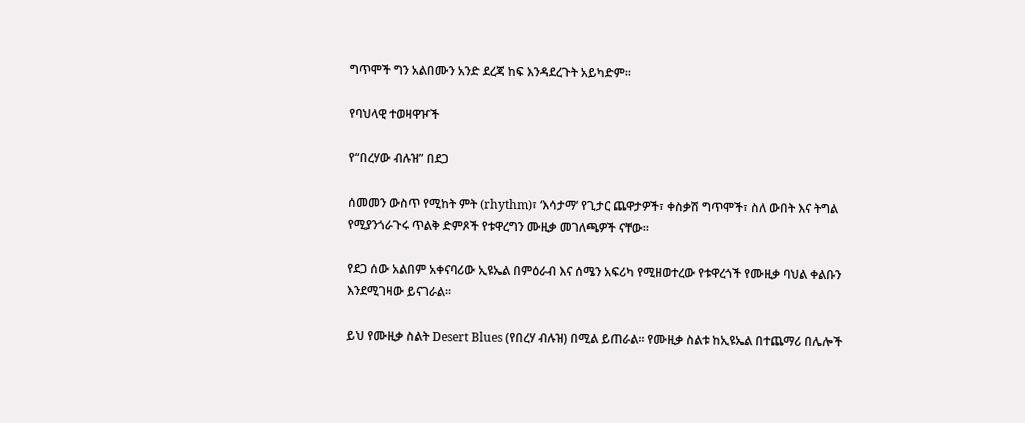ግጥሞች ግን አልበሙን አንድ ደረጃ ከፍ እንዳደረጉት አይካድም።

የባህላዊ ተወዛዋዦች

የ“በረሃው ብሉዝ” በደጋ

ሰመመን ውስጥ የሚከት ምት (rhythm)፣ ‘እሳታማ’ የጊታር ጨዋታዎች፣ ቀስቃሽ ግጥሞች፣ ስለ ውበት እና ትግል የሚያንጎራጉሩ ጥልቅ ድምጾች የቱዋረግን ሙዚቃ መገለጫዎች ናቸው።

የደጋ ሰው አልበም አቀናባሪው ኢዩኤል በምዕራብ እና ሰሜን አፍሪካ የሚዘወተረው የቱዋረጎች የሙዚቃ ባህል ቀልቡን እንደሚገዛው ይናገራል።

ይህ የሙዚቃ ስልት Desert Blues (የበረሃ ብሉዝ) በሚል ይጠራል። የሙዚቃ ስልቱ ከኢዩኤል በተጨማሪ በሌሎች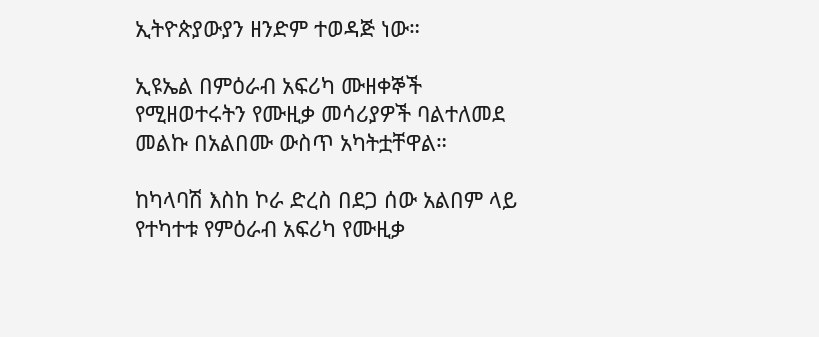ኢትዮጵያውያን ዘንድም ተወዳጅ ነው።

ኢዩኤል በምዕራብ አፍሪካ ሙዘቀኞች የሚዘወተሩትን የሙዚቃ መሳሪያዎች ባልተለመደ መልኩ በአልበሙ ውስጥ አካትቷቸዋል።

ከካላባሽ እስከ ኮራ ድረስ በደጋ ሰው አልበም ላይ የተካተቱ የምዕራብ አፍሪካ የሙዚቃ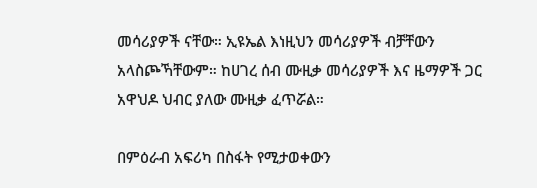መሳሪያዎች ናቸው። ኢዩኤል እነዚህን መሳሪያዎች ብቻቸውን አላስጮኻቸውም። ከሀገረ ሰብ ሙዚቃ መሳሪያዎች እና ዜማዎች ጋር አዋህዶ ህብር ያለው ሙዚቃ ፈጥሯል።

በምዕራብ አፍሪካ በስፋት የሚታወቀውን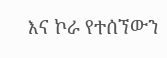እና ኮራ የተሰኘውን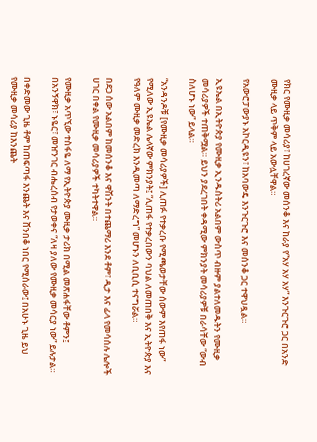የክር የሙዚቃ መሳሪያ፣ ከሀገረኛው መሰንቆ እና ከራያ የ“አሃ አሃ አሃ” እንጉርጉሮ ጋር በአንድ ሙዚቃ ላይ ጥቅም ላይ አውሏቸዋል።

የአውሮፓውያኑ አኮርዲዩን፣ ከአባውዴ እንጉርጉሮ እና መሰንቆ ጋር ተዋህዷል።

ኢዩኤል በኢትዮጵያ የሙዚቃ ኢንዱስትሪ አልበም ውስጥ ብዙም ያልተለመዱትን የሙዚቃ መሳሪያዎች ተጠቅሟል። ይህን ያደረገበት ቀዳሚው ምክንያት መሳሪያዎቹ በራሳቸው “ውብ ስለሆኑ ነው” ይላል።

“አንዳንዶቹ [የሙዚቃ መሳሪያዎች] ሊጠፉ የተቃረቡ የሚጫወታቸው ሰውም እየጠፋ ነው” የሚለው ኢዩኤል ሌላኛው ምክንያት፤ “ሊጠፋ የተቃረበውን ባህል ለመጠበቅ እና ኢትዮጵያ እና የዓለም ሙዚቃ መድረክ እንዲመጣ ለማድረግ” መሆኑን ለቢቢሲ ተናግሯል።

በደጋ ሰው አልበም ከመሰንቆ እና ዋሽንት በተጨማሪ እንደ ቶም፣ ዲታ እና ፊላ የመሳሰሉ ሌሎች ሀገር በቀል የሙዚቃ መሳሪያዎች ተካትተዋል።

የሙዚቃ አጥኚው ተስፋዬ ለማ የኢትዮጵያ ሙዚቃ ታሪክ በሚል መጽሐፋቸው ቶምን፤ በአንኝዋክ፣ ኑዬር፣ መዠንገር ብሔረሰብ የታወቀና “ለዛ ያለው የሙዚቃ መሳርያ ነው” ይሉታል።

በቀድመው ጊዜ ቶም ከጠፍጣፋ እንጨት እና ሸንበቆ ነበር የሚሰራው፤ በአሁኑ ጊዜ ይህ የሙዚቃ መሳሪያ ከእንጨት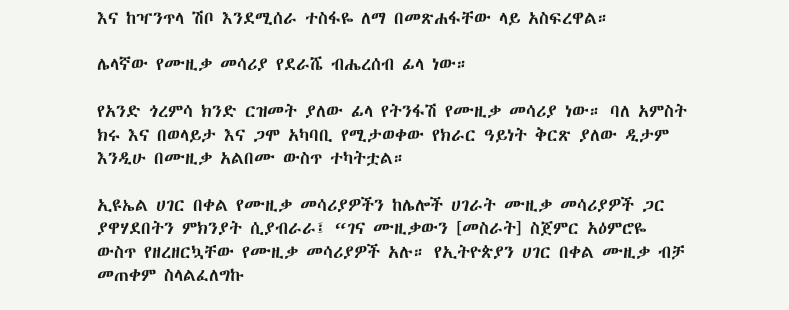እና ከዣንጥላ ሽቦ እንደሚሰራ ተስፋዬ ለማ በመጽሐፋቸው ላይ አስፍረዋል።

ሌላኛው የሙዚቃ መሳሪያ የደራሼ ብሔረሰብ ፊላ ነው።

የአንድ ጎረምሳ ክንድ ርዝመት ያለው ፊላ የትንፋሽ የሙዚቃ መሳሪያ ነው። ባለ አምስት ክሩ እና በወላይታ እና ጋሞ አካባቢ የሚታወቀው የክራር ዓይነት ቅርጽ ያለው ዲታም እንዲሁ በሙዚቃ አልበሙ ውስጥ ተካትቷል።

ኢዩኤል ሀገር በቀል የሙዚቃ መሳሪያዎችን ከሌሎች ሀገራት ሙዚቃ መሳሪያዎች ጋር ያዋሃደበትን ምክንያት ሲያብራራ፤ “ገና ሙዚቃውን [መስራት] ስጀምር አዕምሮዬ ውስጥ የዘረዘርኳቸው የሙዚቃ መሳሪያዎች አሉ። የኢትዮጵያን ሀገር በቀል ሙዚቃ ብቻ መጠቀም ስላልፈለግኩ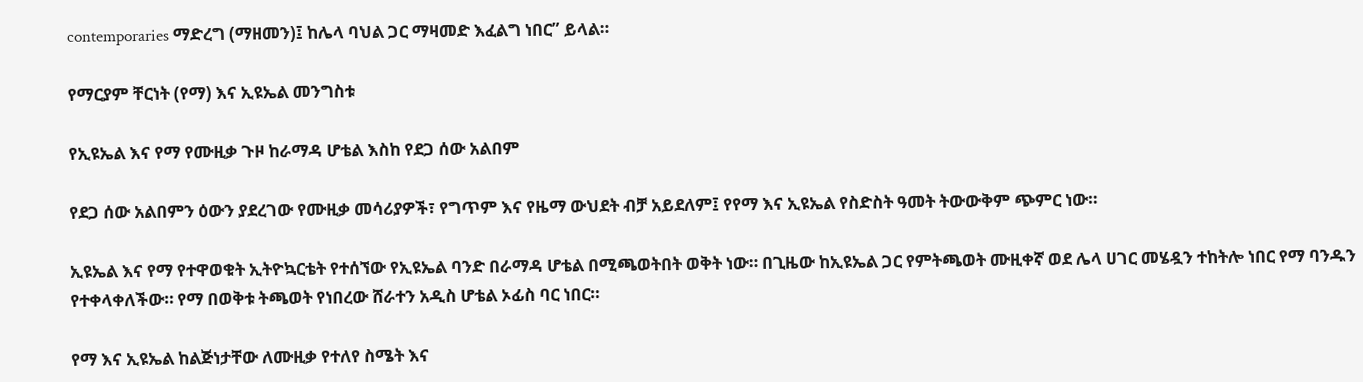contemporaries ማድረግ (ማዘመን)፤ ከሌላ ባህል ጋር ማዛመድ እፈልግ ነበር” ይላል።

የማርያም ቸርነት (የማ) እና ኢዩኤል መንግስቱ

የኢዩኤል እና የማ የሙዚቃ ጉዞ ከራማዳ ሆቴል እስከ የደጋ ሰው አልበም

የደጋ ሰው አልበምን ዕውን ያደረገው የሙዚቃ መሳሪያዎች፣ የግጥም እና የዜማ ውህደት ብቻ አይደለም፤ የየማ እና ኢዩኤል የስድስት ዓመት ትውውቅም ጭምር ነው።

ኢዩኤል እና የማ የተዋወቁት ኢትዮኳርቴት የተሰኘው የኢዩኤል ባንድ በራማዳ ሆቴል በሚጫወትበት ወቅት ነው። በጊዜው ከኢዩኤል ጋር የምትጫወት ሙዚቀኛ ወደ ሌላ ሀገር መሄዷን ተከትሎ ነበር የማ ባንዱን የተቀላቀለችው። የማ በወቅቱ ትጫወት የነበረው ሸራተን አዲስ ሆቴል ኦፊስ ባር ነበር።

የማ እና ኢዩኤል ከልጅነታቸው ለሙዚቃ የተለየ ስሜት እና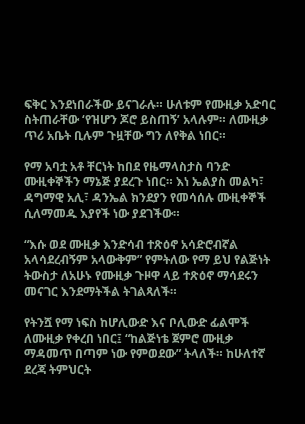ፍቅር እንደነበራችው ይናገራሉ። ሁለቱም የሙዚቃ አድባር ስትጠራቸው ‘የዝሆን ጆሮ ይስጠኝ’ አላሉም። ለሙዚቃ ጥሪ አቤት ቢሉም ጉዟቸው ግን ለየቅል ነበር።

የማ አባቷ አቶ ቸርነት ከበደ የዜማላስታስ ባንድ ሙዚቀኞችን ማኔጅ ያደረጉ ነበር። እነ ኤልያስ መልካ፣ ዳግማዊ አሊ፣ ዳንኤል ክንደያን የመሳሰሉ ሙዚቀኞች ሲለማመዱ እያየች ነው ያደገችው።

“እሱ ወደ ሙዚቃ እንድሳብ ተጽዕኖ አሳድሮብኛል አላሳደረብኝም አላውቅም” የምትለው የማ ይህ የልጅነት ትውስታ ለአሁኑ የሙዚቃ ጉዞዋ ላይ ተጽዕኖ ማሳደሩን መናገር እንደማትችል ትገልጻለች።

የትንሿ የማ ነፍስ ከሆሊውድ እና ቦሊውድ ፊልሞች ለሙዚቃ የቀረበ ነበር፤ “ከልጅነቴ ጀምሮ ሙዚቃ ማዳመጥ በጣም ነው የምወደው” ትላለች። ከሁለተኛ ደረጃ ትምህርት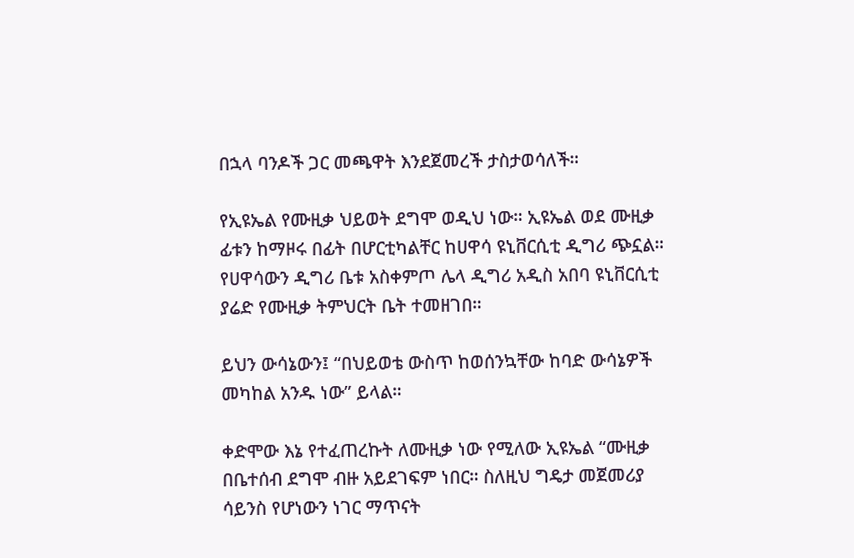በኋላ ባንዶች ጋር መጫዋት እንደጀመረች ታስታወሳለች።

የኢዩኤል የሙዚቃ ህይወት ደግሞ ወዲህ ነው። ኢዩኤል ወደ ሙዚቃ ፊቱን ከማዞሩ በፊት በሆርቲካልቸር ከሀዋሳ ዩኒቨርሲቲ ዲግሪ ጭኗል። የሀዋሳውን ዲግሪ ቤቱ አስቀምጦ ሌላ ዲግሪ አዲስ አበባ ዩኒቨርሲቲ ያሬድ የሙዚቃ ትምህርት ቤት ተመዘገበ።

ይህን ውሳኔውን፤ “በህይወቴ ውስጥ ከወሰንኳቸው ከባድ ውሳኔዎች መካከል አንዱ ነው” ይላል።

ቀድሞው እኔ የተፈጠረኩት ለሙዚቃ ነው የሚለው ኢዩኤል “ሙዚቃ በቤተሰብ ደግሞ ብዙ አይደገፍም ነበር። ስለዚህ ግዴታ መጀመሪያ ሳይንስ የሆነውን ነገር ማጥናት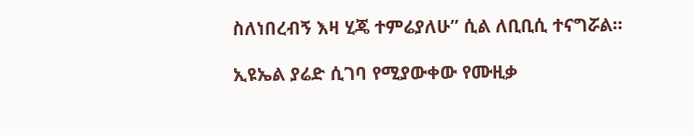ስለነበረብኝ እዛ ሂጄ ተምሬያለሁ” ሲል ለቢቢሲ ተናግሯል።

ኢዩኤል ያሬድ ሲገባ የሚያውቀው የሙዚቃ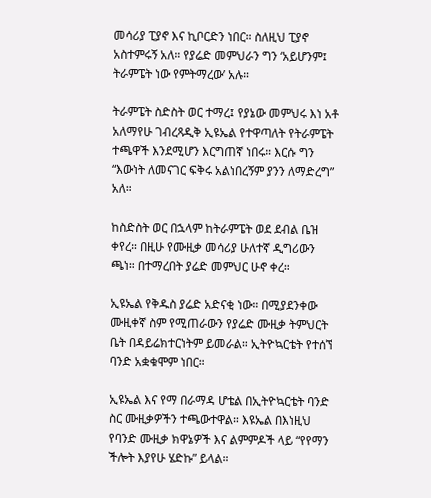መሳሪያ ፒያኖ እና ኪቦርድን ነበር። ስለዚህ ፒያኖ አስተምሩኝ አለ። የያሬድ መምህራን ግን ‘አይሆንም፤ ትራምፔት ነው የምትማረው’ አሉ።

ትራምፔት ስድስት ወር ተማረ፤ የያኔው መምህሩ እነ አቶ አለማየሁ ገብረጻዲቅ ኢዩኤል የተዋጣለት የትራምፔት ተጫዋች እንደሚሆን እርግጠኛ ነበሩ። እርሱ ግን “እውነት ለመናገር ፍቅሩ አልነበረኝም ያንን ለማድረግ” አለ።

ከስድስት ወር በኋላም ከትራምፔት ወደ ደብል ቤዝ ቀየረ። በዚሁ የሙዚቃ መሳሪያ ሁለተኛ ዲግሪውን ጫነ። በተማረበት ያሬድ መምህር ሁኖ ቀረ።

ኢዩኤል የቅዱስ ያሬድ አድናቂ ነው። በሚያደንቀው ሙዚቀኛ ስም የሚጠራውን የያሬድ ሙዚቃ ትምህርት ቤት በዳይሬክተርነትም ይመራል። ኢትዮኳርቴት የተሰኘ ባንድ አቋቁሞም ነበር።

ኢዩኤል እና የማ በራማዳ ሆቴል በኢትዮኳርቴት ባንድ ስር ሙዚቃዎችን ተጫውተዋል። እዩኤል በእነዚህ የባንድ ሙዚቃ ክዋኔዎች እና ልምምዶች ላይ “የየማን ችሎት እያየሁ ሄድኩ” ይላል።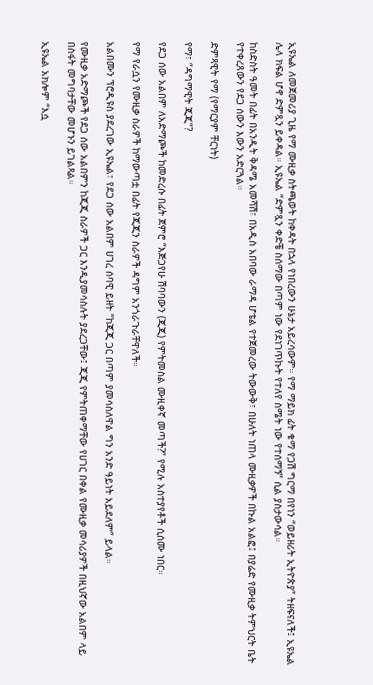ኢዩኤል ለመጀመሪያ ጊዜ የማ ሙዚቃ ስትጫወት ከቀዳት በኋላ የነበረውን ሁኔታ አይረሳውም። የማ ማይክ ፊት ቁማ የጋሽ ግርማ በየነን “ወይዘሪት ኢትዮጵያ” ትዘፍናለች፤ ኢዩኤል ሌላ ክፍል ሆኖ ድምጿን ይቀዳል። ኢዩኤል “ድምጿን ቀድቼ ስሰማው በጣም ነው የደነገጥኩት የተለየ ስሜት ነው የተሰማኝ” ሲል ያስታውሳል።

ከስድስት ዓመት በፊት በአንዲት ቅዳሜ አመሻሽ፣ በአዲስ አበባው ራማዳ ሆቴል የተጀመረው ትውውቅ፣ በሁለት ነጠላ ሙዚቃዎች በኩል አልፎ፤ በያሬድ የሙዚቃ ትምህርት ቤት የተቀረጸውን የደጋ ሰውን እውን አድርጓል።

ድምጻዊት የማ (የማርያም ቸርነት)

የማ፣ “ዳግማዊት ጂጂ”?

የደጋ ሰው አልበም ለአድማጮች ከመድረሱ በፊት ጀምሮ “እጅጋየሁ ሽባባውን (ጂጂ) የምትመስል ሙዚቀኛ መጣች?” የሚሉ አስተያየቶች ሲሰሙ ነበር።

የማ የራሷን የሙዚቃ ስራዎች ከማውጣቷ በፊት የጂጂን ስራዎች ዳግም አንጎራጉራቸዋለች።

አልበሙን ፕሮዲዩስ ያደረገው ኢዩኤል፣ የደጋ ሰው አልበም ሀገረ ሰባዊ ይዘት “ከጂጂ ጋር በጣም ያመሳስለዋል ግን አንድ ዓይነት አይደለም” ይላል።

የሙዚቃ አድማጮች የደጋ ሰው አልበምን ከጂጂ ስራዎች ጋር እንዲያመሳስሉት ያደረጋቸው፤ ጂጂ የምትጠቀማቸው የሀገር በቀል የሙዚቃ መሳሪያዎች በዚህኛው አልበም ላይ በስፋት መግባታቸው መሆኑን ይገልጻል።

ኢዩኤል አክሎም “እሷ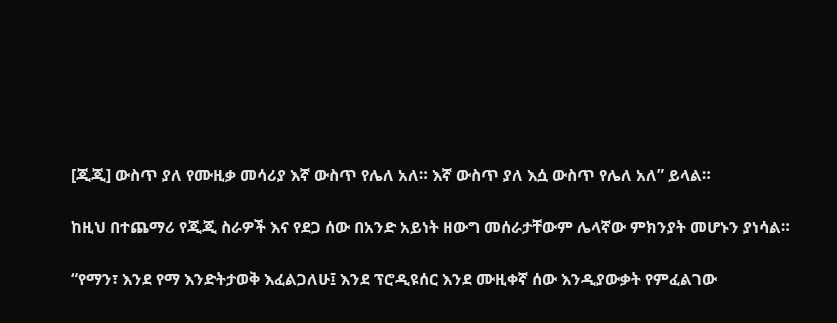[ጂጂ] ውስጥ ያለ የሙዚቃ መሳሪያ እኛ ውስጥ የሌለ አለ። እኛ ውስጥ ያለ እሷ ውስጥ የሌለ አለ” ይላል።

ከዚህ በተጨማሪ የጂጂ ስራዎች እና የደጋ ሰው በአንድ አይነት ዘውግ መሰራታቸውም ሌላኛው ምክንያት መሆኑን ያነሳል።

“የማን፣ እንደ የማ እንድትታወቅ እፈልጋለሁ፤ እንደ ፕሮዲዩሰር እንደ ሙዚቀኛ ሰው እንዲያውቃት የምፈልገው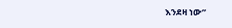እንደዛ ነው”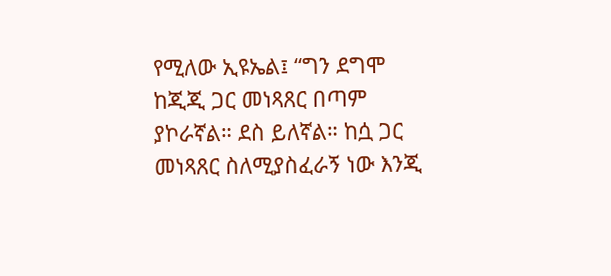የሚለው ኢዩኤል፤ “ግን ደግሞ ከጂጂ ጋር መነጻጸር በጣም ያኮራኛል። ደስ ይለኛል። ከሷ ጋር መነጻጸር ስለሚያስፈራኝ ነው እንጂ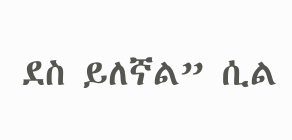ደስ ይለኛል” ሲል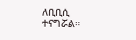ለቢቢሲ ተናግሯል።